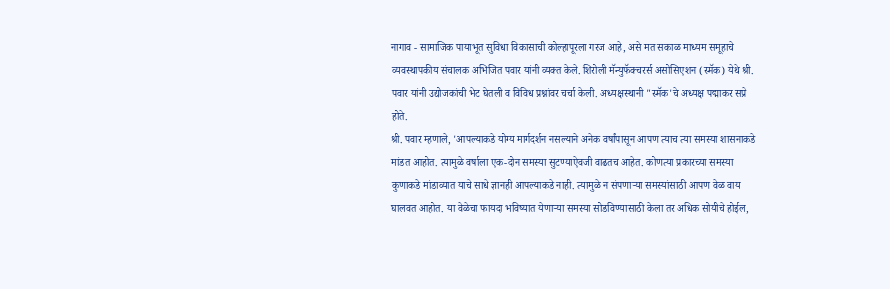नागाव - सामाजिक पायाभूत सुविधा विकासाची कोल्हापूरला गरज आहे, असे मत सकाळ माध्यम समूहाचे व्यवस्थापकीय संचालक अभिजित पवार यांनी व्यक्त केले. शिरोली मॅन्युफॅक्चरर्स असोसिएशन (स्मॅक) येथे श्री. पवार यांनी उद्योजकांची भेट घेतली व विविध प्रश्नांवर चर्चा केली. अध्यक्षस्थानी "स्मॅक'चे अध्यक्ष पद्माकर सप्रे होते.
श्री. पवार म्हणाले, 'आपल्याकडे योग्य मार्गदर्शन नसल्याने अनेक वर्षांपासून आपण त्याच त्या समस्या शासनाकडे मांडत आहोत. त्यामुळे वर्षाला एक-दोन समस्या सुटण्याऐवजी वाढतच आहेत. कोणत्या प्रकारच्या समस्या कुणाकडे मांडाव्यात याचे साधे ज्ञानही आपल्याकडे नाही. त्यामुळे न संपणाऱ्या समस्यांसाठी आपण वेळ वाय घालवत आहोत. या वेळेचा फायदा भविष्यात येणाऱ्या समस्या सोडविण्यासाठी केला तर अधिक सोयीचे होईल,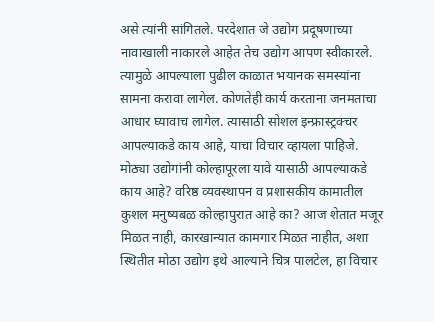असे त्यांनी सांगितले. परदेशात जे उद्योग प्रदूषणाच्या नावाखाली नाकारले आहेत तेच उद्योग आपण स्वीकारले. त्यामुळे आपल्याला पुढील काळात भयानक समस्यांना सामना करावा लागेल. कोणतेही कार्य करताना जनमताचा आधार घ्यावाच लागेल. त्यासाठी सोशल इन्फ्रास्ट्रक्चर आपल्याकडे काय आहे, याचा विचार व्हायला पाहिजे. मोठ्या उद्योगांनी कोल्हापूरला यावे यासाठी आपल्याकडे काय आहे? वरिष्ठ व्यवस्थापन व प्रशासकीय कामातील कुशल मनुष्यबळ कोल्हापुरात आहे का? आज शेतात मजूर मिळत नाही, कारखान्यात कामगार मिळत नाहीत, अशा स्थितीत मोठा उद्योग इथे आल्याने चित्र पालटेल, हा विचार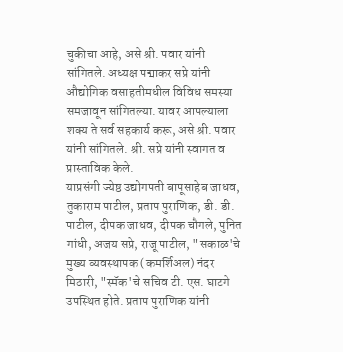चुकीचा आहे, असे श्री. पवार यांनी सांगितले. अध्यक्ष पद्माकर सप्रे यांनी औद्योगिक वसाहतीमधील विविध समस्या समजावून सांगितल्या. यावर आपल्याला शक्य ते सर्व सहकार्य करू, असे श्री. पवार यांनी सांगितले. श्री. सप्रे यांनी स्वागत व प्रास्ताविक केले.
याप्रसंगी ज्येष्ठ उद्योगपती बापूसाहेब जाधव, तुकाराम पाटील, प्रताप पुराणिक, डी. डी. पाटील, दीपक जाधव, दीपक चौगले, पुनित गांधी, अजय सप्रे, राजू पाटील, "सकाळ'चे मुख्य व्यवस्थापक (कमर्शिअल) नंदर मिठारी, "स्मॅक'चे सचिव टी. एस. घाटगे उपस्थित होते. प्रताप पुराणिक यांनी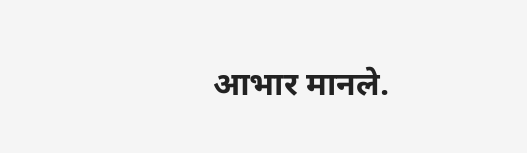आभार मानले.